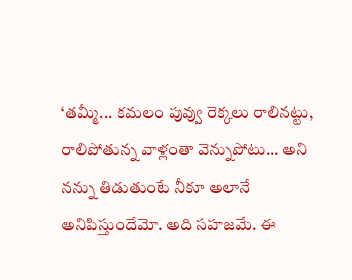‘తమ్మీ... కమలం పువ్వు రెక్కలు రాలినట్టు, రాలిపోతున్న వాళ్లంతా వెన్నుపోటు... అని నన్ను తిడుతుంటే నీకూ అలానే అనిపిస్తుందేమో. అది సహజమే. ఈ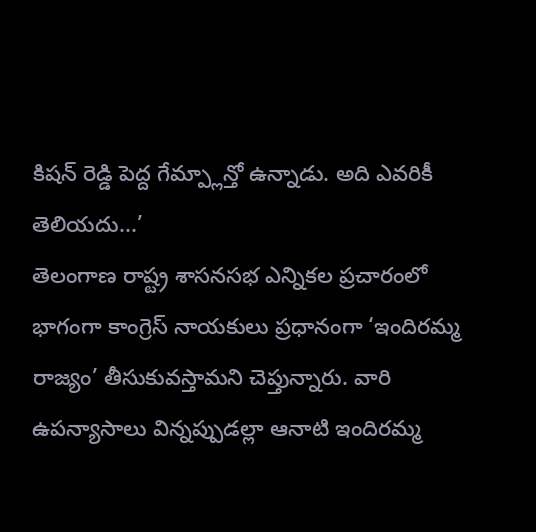కిషన్ రెడ్డి పెద్ద గేమ్ప్లాన్తో ఉన్నాడు. అది ఎవరికీ తెలియదు...’
తెలంగాణ రాష్ట్ర శాసనసభ ఎన్నికల ప్రచారంలో భాగంగా కాంగ్రెస్ నాయకులు ప్రధానంగా ‘ఇందిరమ్మ రాజ్యం’ తీసుకువస్తామని చెప్తున్నారు. వారి ఉపన్యాసాలు విన్నప్పుడల్లా ఆనాటి ఇందిరమ్మ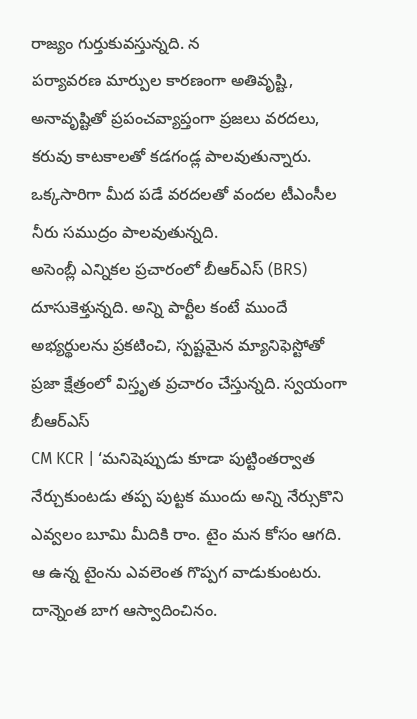రాజ్యం గుర్తుకువస్తున్నది. న
పర్యావరణ మార్పుల కారణంగా అతివృష్టి, అనావృష్టితో ప్రపంచవ్యాప్తంగా ప్రజలు వరదలు, కరువు కాటకాలతో కడగండ్ల పాలవుతున్నారు. ఒక్కసారిగా మీద పడే వరదలతో వందల టీఎంసీల నీరు సముద్రం పాలవుతున్నది.
అసెంబ్లీ ఎన్నికల ప్రచారంలో బీఆర్ఎస్ (BRS) దూసుకెళ్తున్నది. అన్ని పార్టీల కంటే ముందే అభ్యర్థులను ప్రకటించి, స్పష్టమైన మ్యానిఫెస్టోతో ప్రజా క్షేత్రంలో విస్తృత ప్రచారం చేస్తున్నది. స్వయంగా బీఆర్ఎస్
CM KCR | ‘మనిషెప్పుడు కూడా పుట్టింతర్వాత నేర్చుకుంటడు తప్ప పుట్టక ముందు అన్ని నేర్సుకొని ఎవ్వలం బూమి మీదికి రాం. టైం మన కోసం ఆగది. ఆ ఉన్న టైంను ఎవలెంత గొప్పగ వాడుకుంటరు. దాన్నెంత బాగ ఆస్వాదించినం.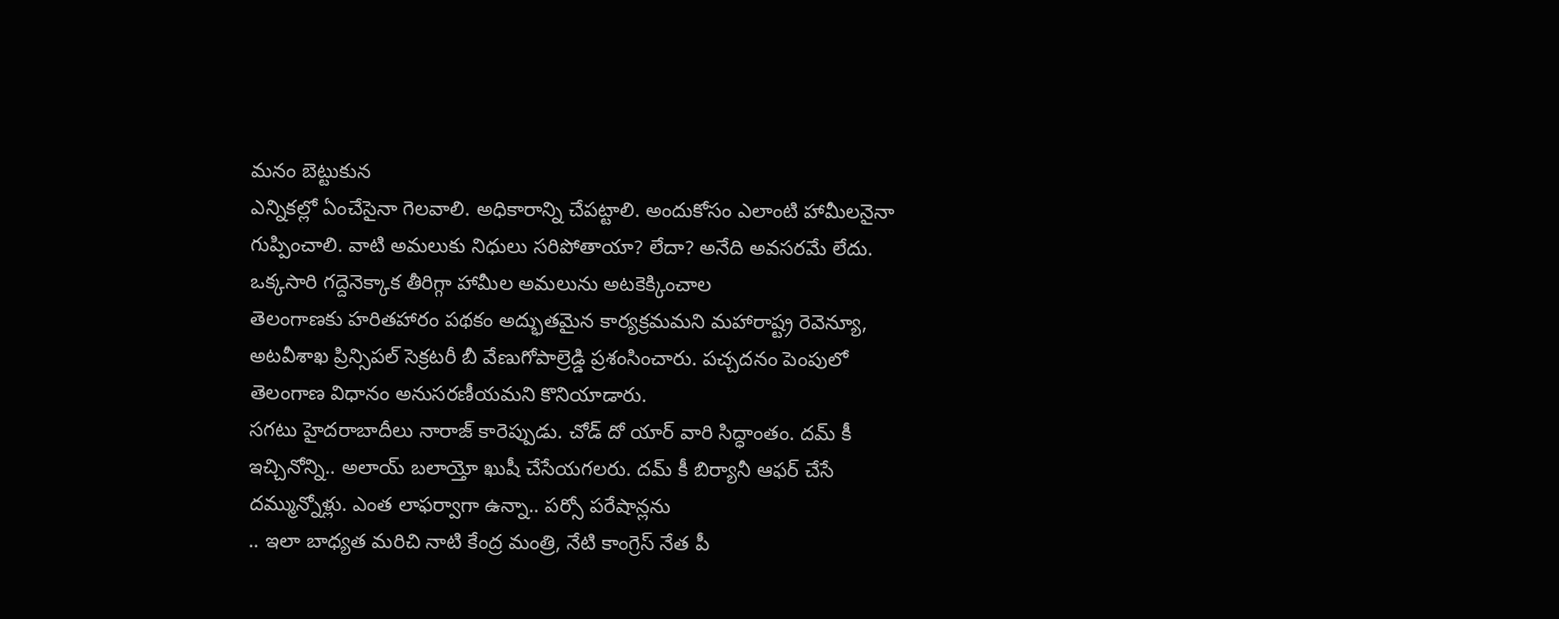మనం బెట్టుకున
ఎన్నికల్లో ఏంచేసైనా గెలవాలి. అధికారాన్ని చేపట్టాలి. అందుకోసం ఎలాంటి హామీలనైనా గుప్పించాలి. వాటి అమలుకు నిధులు సరిపోతాయా? లేదా? అనేది అవసరమే లేదు. ఒక్కసారి గద్దెనెక్కాక తీరిగ్గా హామీల అమలును అటకెక్కించాల
తెలంగాణకు హరితహారం పథకం అద్భుతమైన కార్యక్రమమని మహారాష్ట్ర రెవెన్యూ, అటవీశాఖ ప్రిన్సిపల్ సెక్రటరీ బీ వేణుగోపాల్రెడ్డి ప్రశంసించారు. పచ్చదనం పెంపులో తెలంగాణ విధానం అనుసరణీయమని కొనియాడారు.
సగటు హైదరాబాదీలు నారాజ్ కారెప్పుడు. చోడ్ దో యార్ వారి సిద్ధాంతం. దమ్ కీ ఇచ్చినోన్ని.. అలాయ్ బలాయ్తో ఖుషీ చేసేయగలరు. దమ్ కీ బిర్యానీ ఆఫర్ చేసే దమ్మున్నోళ్లు. ఎంత లాఫర్వాగా ఉన్నా.. పర్సో పరేషాన్లను
.. ఇలా బాధ్యత మరిచి నాటి కేంద్ర మంత్రి, నేటి కాంగ్రెస్ నేత పీ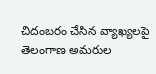చిదంబరం చేసిన వ్యాఖ్యలపై తెలంగాణ అమరుల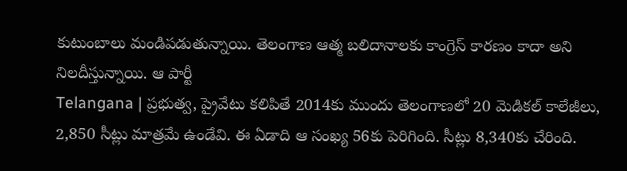కుటుంబాలు మండిపడుతున్నాయి. తెలంగాణ ఆత్మ బలిదానాలకు కాంగ్రెస్ కారణం కాదా అని నిలదీస్తున్నాయి. ఆ పార్టీ
Telangana | ప్రభుత్వ, ప్రైవేటు కలిపితే 2014కు ముందు తెలంగాణలో 20 మెడికల్ కాలేజీలు, 2,850 సీట్లు మాత్రమే ఉండేవి. ఈ ఏడాది ఆ సంఖ్య 56కు పెరిగింది. సీట్లు 8,340కు చేరింది.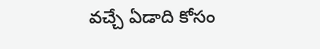వచ్చే ఏడాది కోసం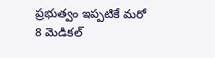ప్రభుత్వం ఇప్పటికే మరో 8 మెడికల్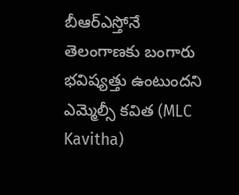బీఆర్ఎస్తోనే తెలంగాణకు బంగారు భవిష్యత్తు ఉంటుందని ఎమ్మెల్సీ కవిత (MLC Kavitha)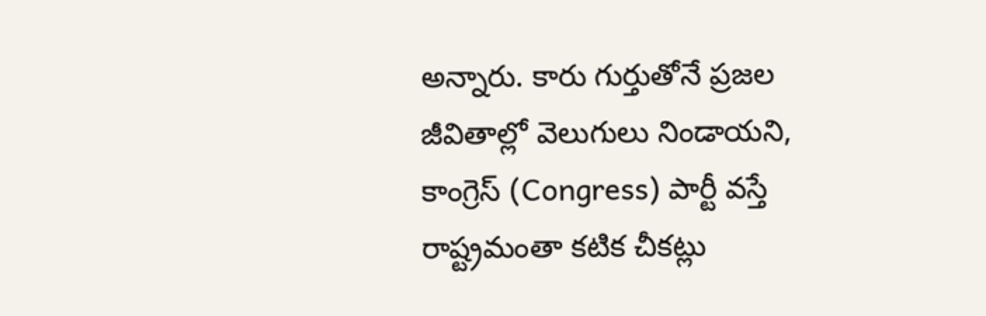అన్నారు. కారు గుర్తుతోనే ప్రజల జీవితాల్లో వెలుగులు నిండాయని, కాంగ్రెస్ (Congress) పార్టీ వస్తే రాష్ట్రమంతా కటిక చీకట్లు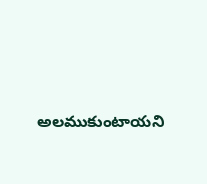అలముకుంటాయని